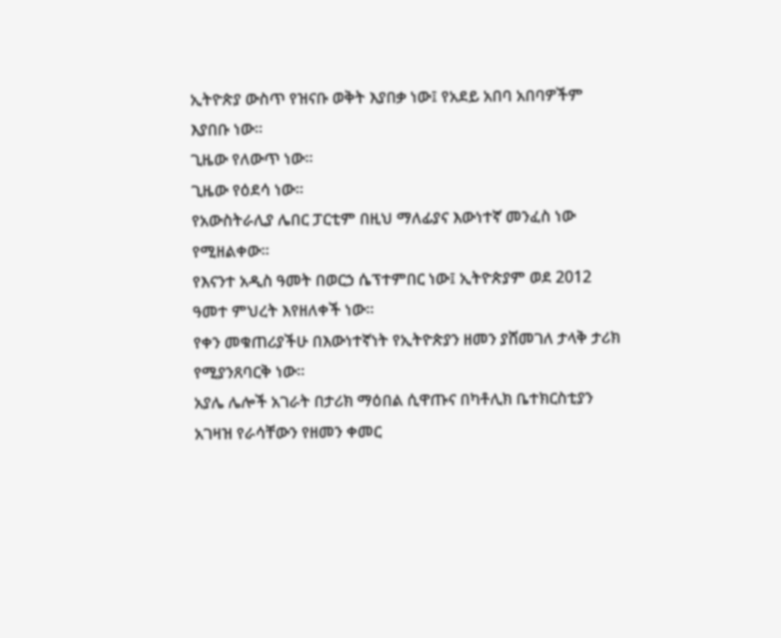ኢትዮጵያ ውስጥ የዝናቡ ወቅት እያበቃ ነው፤ የአደይ አበባ አበባዎችም እያበቡ ነው።
ጊዜው የለውጥ ነው።
ጊዜው የዕደሳ ነው።
የአውስትራሊያ ሌበር ፓርቲም በዚህ ማለፊያና እውነተኛ መንፈስ ነው የሚዘልቀው።
የእናንተ አዲስ ዓመት በወርኃ ሴፕተምበር ነው፤ ኢትዮጵያም ወደ 2012 ዓመተ ምህረት እየዘለቀች ነው።
የቀን መቁጠሪያችሁ በእውነተኛነት የኢትዮጵያን ዘመን ያሸመገለ ታላቅ ታሪክ የሚያንጸባርቅ ነው።
አያሌ ሌሎች አገራት በታሪክ ማዕበል ሲዋጡና በካቶሊክ ቤተክርስቲያን አገዛዝ የራሳቸውን የዘመን ቀመር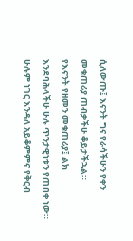ሲለውጡ፤ እናንት ግና የራሳችሁን የቀን መቁጠሪያ ጠብቃችሁ ቆይታችኋል።
የእናንት የዘመን መቁጠሪያ፤ ልክ እንደባሕላችሁ ሁሉ ጥንታዊነቱን የጠበቀ ነው።
ሁሉም ነገር እንዳለ አይቆምምና የቅርብ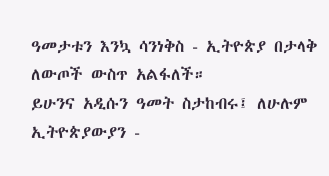ዓመታቱን እንኳ ሳንነቅስ - ኢትዮጵያ በታላቅ ለውጦች ውስጥ አልፋለች።
ይሁንና አዲሱን ዓመት ስታከብሩ፤ ለሁሉም ኢትዮጵያውያን -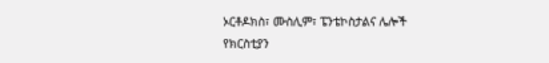ኦርቶዶክስ፣ ሙስሊም፣ ፔንቴኮስታልና ሌሎች የክርስቲያን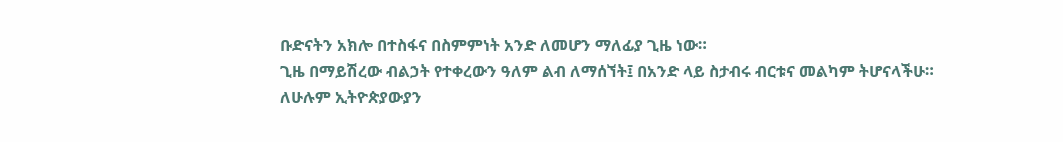ቡድናትን አክሎ በተስፋና በስምምነት አንድ ለመሆን ማለፊያ ጊዜ ነው።
ጊዜ በማይሽረው ብልኃት የተቀረውን ዓለም ልብ ለማሰኘት፤ በአንድ ላይ ስታብሩ ብርቱና መልካም ትሆናላችሁ።
ለሁሉም ኢትዮጵያውያን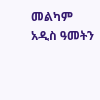መልካም አዲስ ዓመትን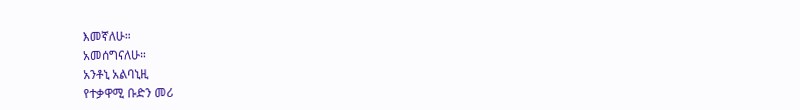እመኛለሁ።
አመሰግናለሁ።
አንቶኒ አልባኒዚ
የተቃዋሚ ቡድን መሪ